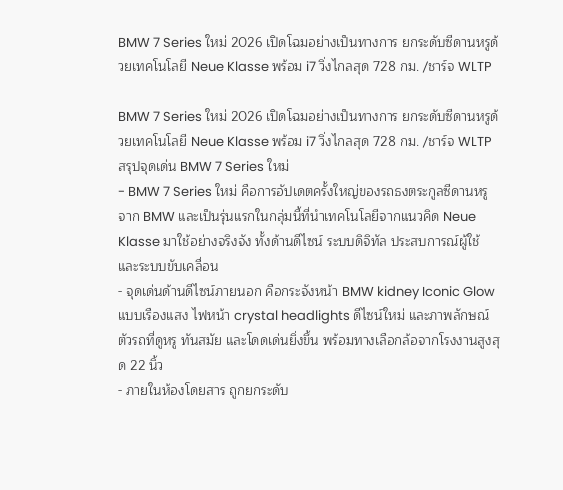BMW 7 Series ใหม่ 2026 เปิดโฉมอย่างเป็นทางการ ยกระดับซีดานหรูด้วยเทคโนโลยี Neue Klasse พร้อม i7 วิ่งไกลสุด 728 กม. /ชาร์จ WLTP

BMW 7 Series ใหม่ 2026 เปิดโฉมอย่างเป็นทางการ ยกระดับซีดานหรูด้วยเทคโนโลยี Neue Klasse พร้อม i7 วิ่งไกลสุด 728 กม. /ชาร์จ WLTP
สรุปจุดเด่น BMW 7 Series ใหม่
- BMW 7 Series ใหม่ คือการอัปเดตครั้งใหญ่ของรถธงตระกูลซีดานหรูจาก BMW และเป็นรุ่นแรกในกลุ่มนี้ที่นำเทคโนโลยีจากแนวคิด Neue Klasse มาใช้อย่างจริงจัง ทั้งด้านดีไซน์ ระบบดิจิทัล ประสบการณ์ผู้ใช้ และระบบขับเคลื่อน
- จุดเด่นด้านดีไซน์ภายนอก คือกระจังหน้า BMW kidney Iconic Glow แบบเรืองแสง ไฟหน้า crystal headlights ดีไซน์ใหม่ และภาพลักษณ์ตัวรถที่ดูหรู ทันสมัย และโดดเด่นยิ่งขึ้น พร้อมทางเลือกล้อจากโรงงานสูงสุด 22 นิ้ว
- ภายในห้องโดยสาร ถูกยกระดับ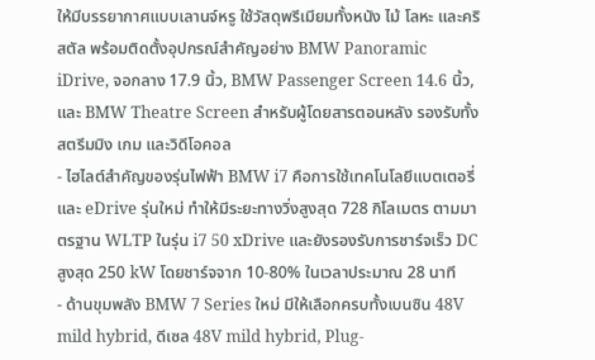ให้มีบรรยากาศแบบเลานจ์หรู ใช้วัสดุพรีเมียมทั้งหนัง ไม้ โลหะ และคริสตัล พร้อมติดตั้งอุปกรณ์สำคัญอย่าง BMW Panoramic iDrive, จอกลาง 17.9 นิ้ว, BMW Passenger Screen 14.6 นิ้ว, และ BMW Theatre Screen สำหรับผู้โดยสารตอนหลัง รองรับทั้งสตรีมมิง เกม และวิดีโอคอล
- ไฮไลต์สำคัญของรุ่นไฟฟ้า BMW i7 คือการใช้เทคโนโลยีแบตเตอรี่และ eDrive รุ่นใหม่ ทำให้มีระยะทางวิ่งสูงสุด 728 กิโลเมตร ตามมาตรฐาน WLTP ในรุ่น i7 50 xDrive และยังรองรับการชาร์จเร็ว DC สูงสุด 250 kW โดยชาร์จจาก 10-80% ในเวลาประมาณ 28 นาที
- ด้านขุมพลัง BMW 7 Series ใหม่ มีให้เลือกครบทั้งเบนซิน 48V mild hybrid, ดีเซล 48V mild hybrid, Plug-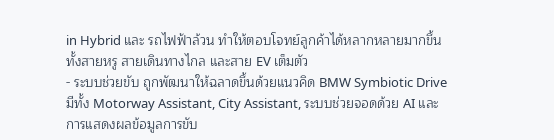in Hybrid และ รถไฟฟ้าล้วน ทำให้ตอบโจทย์ลูกค้าได้หลากหลายมากขึ้น ทั้งสายหรู สายเดินทางไกล และสาย EV เต็มตัว
- ระบบช่วยขับ ถูกพัฒนาให้ฉลาดขึ้นด้วยแนวคิด BMW Symbiotic Drive มีทั้ง Motorway Assistant, City Assistant, ระบบช่วยจอดด้วย AI และการแสดงผลข้อมูลการขับ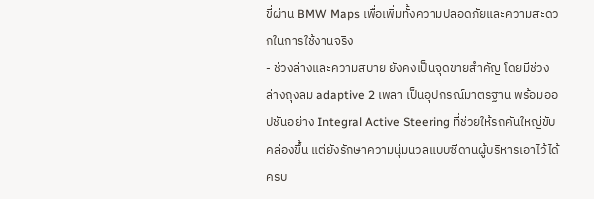ขี่ผ่าน BMW Maps เพื่อเพิ่มทั้งความปลอดภัยและความสะดวกในการใช้งานจริง
- ช่วงล่างและความสบาย ยังคงเป็นจุดขายสำคัญ โดยมีช่วงล่างถุงลม adaptive 2 เพลา เป็นอุปกรณ์มาตรฐาน พร้อมออปชันอย่าง Integral Active Steering ที่ช่วยให้รถคันใหญ่ขับคล่องขึ้น แต่ยังรักษาความนุ่มนวลแบบซีดานผู้บริหารเอาไว้ได้ครบ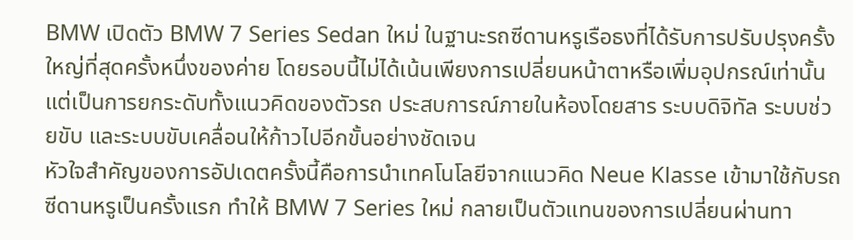BMW เปิดตัว BMW 7 Series Sedan ใหม่ ในฐานะรถซีดานหรูเรือธงที่ได้รับการปรับปรุงครั้งใหญ่ที่สุดครั้งหนึ่งของค่าย โดยรอบนี้ไม่ได้เน้นเพียงการเปลี่ยนหน้าตาหรือเพิ่มอุปกรณ์เท่านั้น แต่เป็นการยกระดับทั้งแนวคิดของตัวรถ ประสบการณ์ภายในห้องโดยสาร ระบบดิจิทัล ระบบช่วยขับ และระบบขับเคลื่อนให้ก้าวไปอีกขั้นอย่างชัดเจน
หัวใจสำคัญของการอัปเดตครั้งนี้คือการนำเทคโนโลยีจากแนวคิด Neue Klasse เข้ามาใช้กับรถซีดานหรูเป็นครั้งแรก ทำให้ BMW 7 Series ใหม่ กลายเป็นตัวแทนของการเปลี่ยนผ่านทา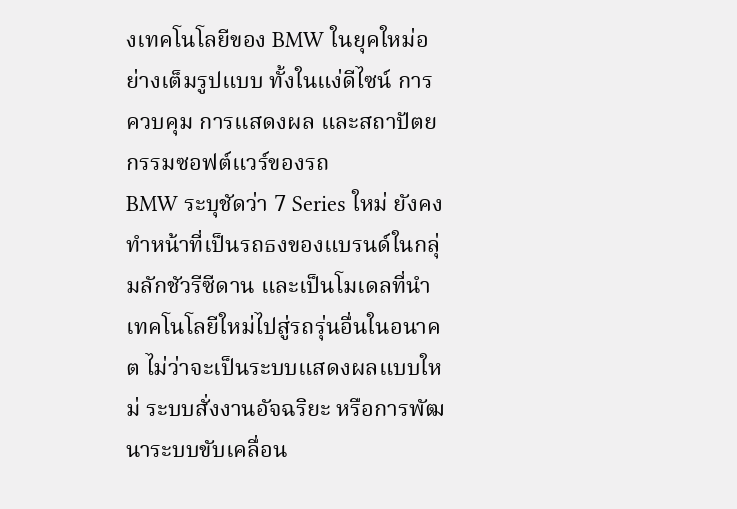งเทคโนโลยีของ BMW ในยุคใหม่อย่างเต็มรูปแบบ ทั้งในแง่ดีไซน์ การควบคุม การแสดงผล และสถาปัตยกรรมซอฟต์แวร์ของรถ
BMW ระบุชัดว่า 7 Series ใหม่ ยังคงทำหน้าที่เป็นรถธงของแบรนด์ในกลุ่มลักชัวรีซีดาน และเป็นโมเดลที่นำเทคโนโลยีใหม่ไปสู่รถรุ่นอื่นในอนาคต ไม่ว่าจะเป็นระบบแสดงผลแบบใหม่ ระบบสั่งงานอัจฉริยะ หรือการพัฒนาระบบขับเคลื่อน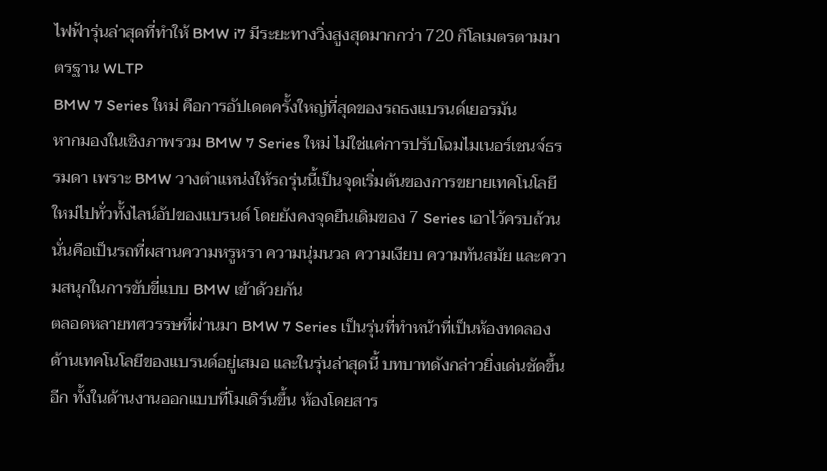ไฟฟ้ารุ่นล่าสุดที่ทำให้ BMW i7 มีระยะทางวิ่งสูงสุดมากกว่า 720 กิโลเมตรตามมาตรฐาน WLTP
BMW 7 Series ใหม่ คือการอัปเดตครั้งใหญ่ที่สุดของรถธงแบรนด์เยอรมัน
หากมองในเชิงภาพรวม BMW 7 Series ใหม่ ไม่ใช่แค่การปรับโฉมไมเนอร์เชนจ์ธรรมดา เพราะ BMW วางตำแหน่งให้รถรุ่นนี้เป็นจุดเริ่มต้นของการขยายเทคโนโลยีใหม่ไปทั่วทั้งไลน์อัปของแบรนด์ โดยยังคงจุดยืนเดิมของ 7 Series เอาไว้ครบถ้วน นั่นคือเป็นรถที่ผสานความหรูหรา ความนุ่มนวล ความเงียบ ความทันสมัย และความสนุกในการขับขี่แบบ BMW เข้าด้วยกัน
ตลอดหลายทศวรรษที่ผ่านมา BMW 7 Series เป็นรุ่นที่ทำหน้าที่เป็นห้องทดลองด้านเทคโนโลยีของแบรนด์อยู่เสมอ และในรุ่นล่าสุดนี้ บทบาทดังกล่าวยิ่งเด่นชัดขึ้นอีก ทั้งในด้านงานออกแบบที่โมเดิร์นขึ้น ห้องโดยสาร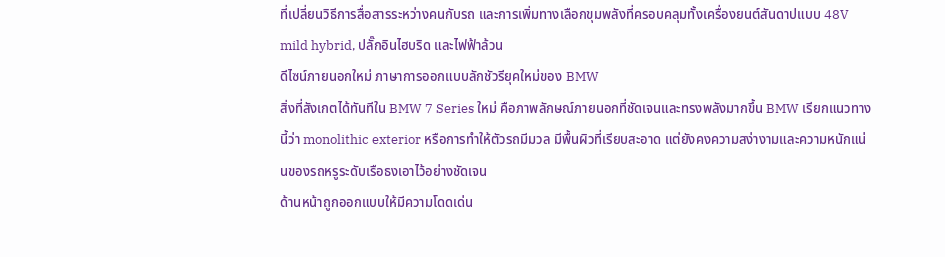ที่เปลี่ยนวิธีการสื่อสารระหว่างคนกับรถ และการเพิ่มทางเลือกขุมพลังที่ครอบคลุมทั้งเครื่องยนต์สันดาปแบบ 48V mild hybrid, ปลั๊กอินไฮบริด และไฟฟ้าล้วน
ดีไซน์ภายนอกใหม่ ภาษาการออกแบบลักชัวรียุคใหม่ของ BMW
สิ่งที่สังเกตได้ทันทีใน BMW 7 Series ใหม่ คือภาพลักษณ์ภายนอกที่ชัดเจนและทรงพลังมากขึ้น BMW เรียกแนวทางนี้ว่า monolithic exterior หรือการทำให้ตัวรถมีมวล มีพื้นผิวที่เรียบสะอาด แต่ยังคงความสง่างามและความหนักแน่นของรถหรูระดับเรือธงเอาไว้อย่างชัดเจน
ด้านหน้าถูกออกแบบให้มีความโดดเด่น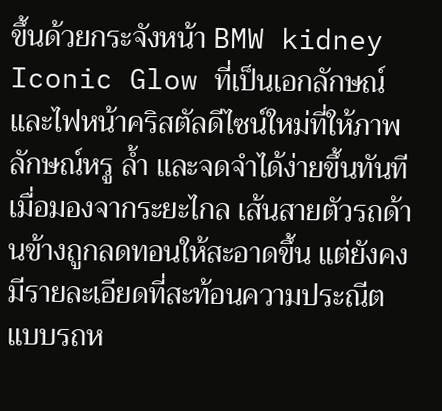ขึ้นด้วยกระจังหน้า BMW kidney Iconic Glow ที่เป็นเอกลักษณ์ และไฟหน้าคริสตัลดีไซน์ใหม่ที่ให้ภาพลักษณ์หรู ล้ำ และจดจำได้ง่ายขึ้นทันทีเมื่อมองจากระยะไกล เส้นสายตัวรถด้านข้างถูกลดทอนให้สะอาดขึ้น แต่ยังคงมีรายละเอียดที่สะท้อนความประณีตแบบรถห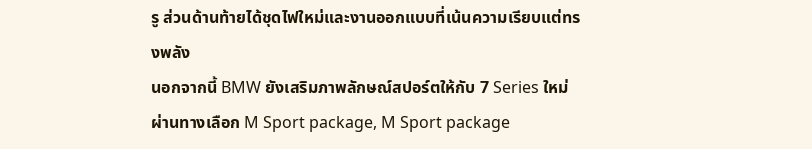รู ส่วนด้านท้ายได้ชุดไฟใหม่และงานออกแบบที่เน้นความเรียบแต่ทรงพลัง
นอกจากนี้ BMW ยังเสริมภาพลักษณ์สปอร์ตให้กับ 7 Series ใหม่ ผ่านทางเลือก M Sport package, M Sport package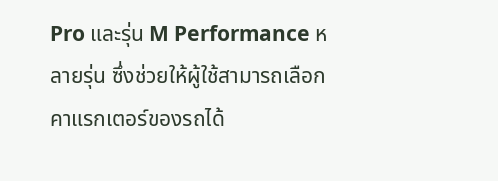Pro และรุ่น M Performance หลายรุ่น ซึ่งช่วยให้ผู้ใช้สามารถเลือกคาแรกเตอร์ของรถได้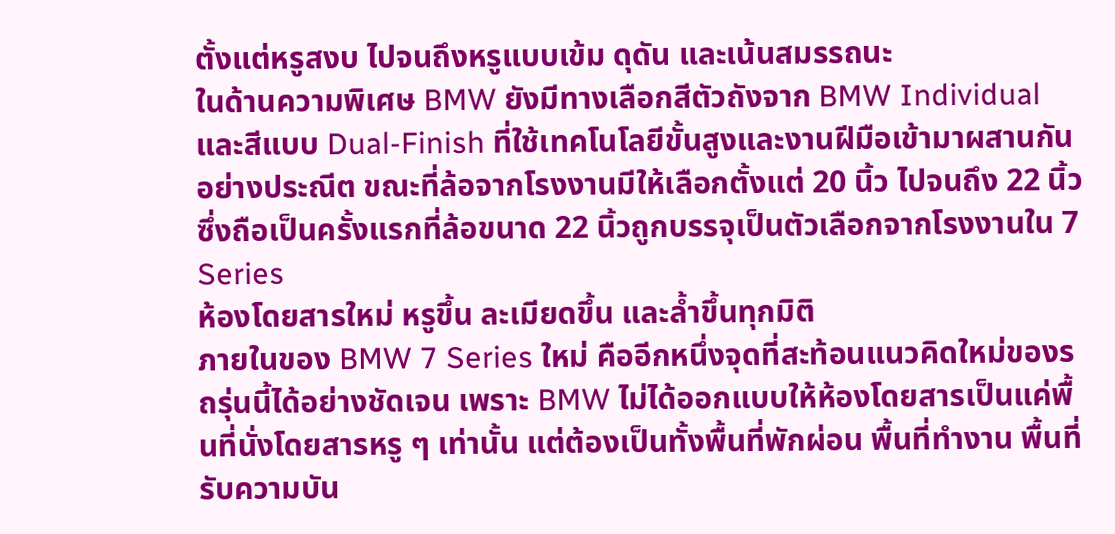ตั้งแต่หรูสงบ ไปจนถึงหรูแบบเข้ม ดุดัน และเน้นสมรรถนะ
ในด้านความพิเศษ BMW ยังมีทางเลือกสีตัวถังจาก BMW Individual และสีแบบ Dual-Finish ที่ใช้เทคโนโลยีขั้นสูงและงานฝีมือเข้ามาผสานกันอย่างประณีต ขณะที่ล้อจากโรงงานมีให้เลือกตั้งแต่ 20 นิ้ว ไปจนถึง 22 นิ้ว ซึ่งถือเป็นครั้งแรกที่ล้อขนาด 22 นิ้วถูกบรรจุเป็นตัวเลือกจากโรงงานใน 7 Series
ห้องโดยสารใหม่ หรูขึ้น ละเมียดขึ้น และล้ำขึ้นทุกมิติ
ภายในของ BMW 7 Series ใหม่ คืออีกหนึ่งจุดที่สะท้อนแนวคิดใหม่ของรถรุ่นนี้ได้อย่างชัดเจน เพราะ BMW ไม่ได้ออกแบบให้ห้องโดยสารเป็นแค่พื้นที่นั่งโดยสารหรู ๆ เท่านั้น แต่ต้องเป็นทั้งพื้นที่พักผ่อน พื้นที่ทำงาน พื้นที่รับความบัน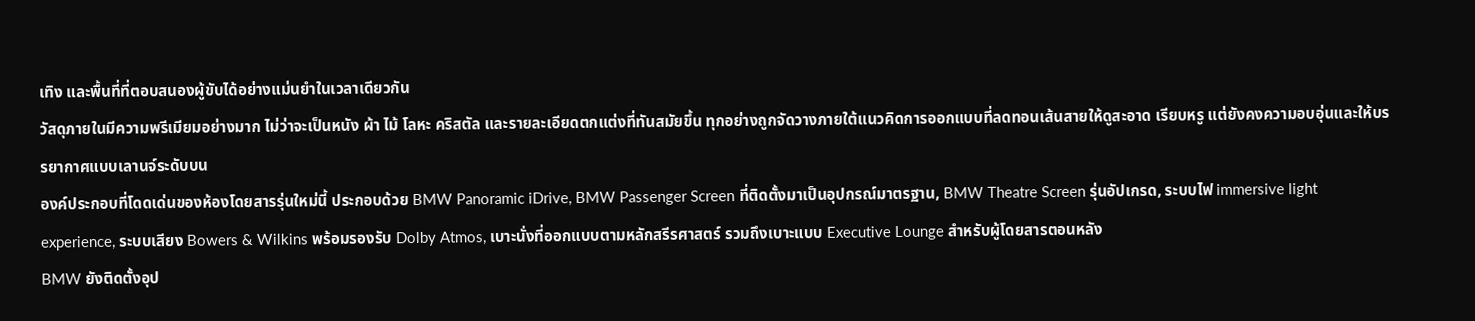เทิง และพื้นที่ที่ตอบสนองผู้ขับได้อย่างแม่นยำในเวลาเดียวกัน
วัสดุภายในมีความพรีเมียมอย่างมาก ไม่ว่าจะเป็นหนัง ผ้า ไม้ โลหะ คริสตัล และรายละเอียดตกแต่งที่ทันสมัยขึ้น ทุกอย่างถูกจัดวางภายใต้แนวคิดการออกแบบที่ลดทอนเส้นสายให้ดูสะอาด เรียบหรู แต่ยังคงความอบอุ่นและให้บรรยากาศแบบเลานจ์ระดับบน
องค์ประกอบที่โดดเด่นของห้องโดยสารรุ่นใหม่นี้ ประกอบด้วย BMW Panoramic iDrive, BMW Passenger Screen ที่ติดตั้งมาเป็นอุปกรณ์มาตรฐาน, BMW Theatre Screen รุ่นอัปเกรด, ระบบไฟ immersive light experience, ระบบเสียง Bowers & Wilkins พร้อมรองรับ Dolby Atmos, เบาะนั่งที่ออกแบบตามหลักสรีรศาสตร์ รวมถึงเบาะแบบ Executive Lounge สำหรับผู้โดยสารตอนหลัง
BMW ยังติดตั้งอุป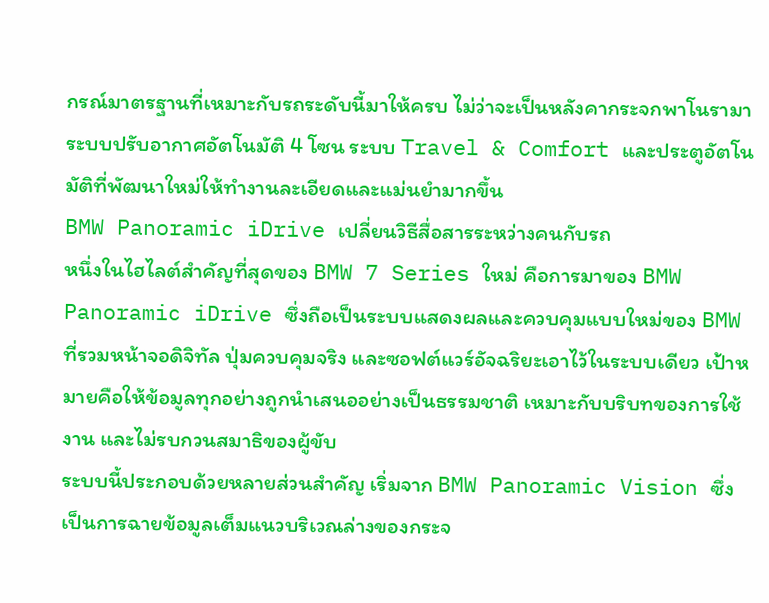กรณ์มาตรฐานที่เหมาะกับรถระดับนี้มาให้ครบ ไม่ว่าจะเป็นหลังคากระจกพาโนรามา ระบบปรับอากาศอัตโนมัติ 4 โซน ระบบ Travel & Comfort และประตูอัตโนมัติที่พัฒนาใหม่ให้ทำงานละเอียดและแม่นยำมากขึ้น
BMW Panoramic iDrive เปลี่ยนวิธีสื่อสารระหว่างคนกับรถ
หนึ่งในไฮไลต์สำคัญที่สุดของ BMW 7 Series ใหม่ คือการมาของ BMW Panoramic iDrive ซึ่งถือเป็นระบบแสดงผลและควบคุมแบบใหม่ของ BMW ที่รวมหน้าจอดิจิทัล ปุ่มควบคุมจริง และซอฟต์แวร์อัจฉริยะเอาไว้ในระบบเดียว เป้าหมายคือให้ข้อมูลทุกอย่างถูกนำเสนออย่างเป็นธรรมชาติ เหมาะกับบริบทของการใช้งาน และไม่รบกวนสมาธิของผู้ขับ
ระบบนี้ประกอบด้วยหลายส่วนสำคัญ เริ่มจาก BMW Panoramic Vision ซึ่งเป็นการฉายข้อมูลเต็มแนวบริเวณล่างของกระจ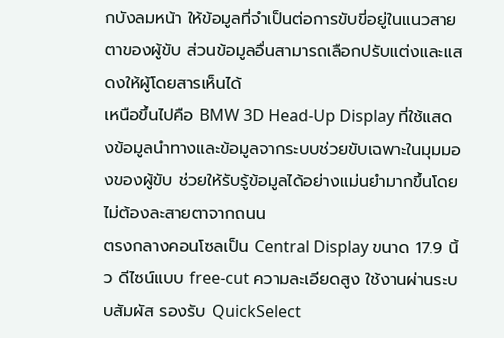กบังลมหน้า ให้ข้อมูลที่จำเป็นต่อการขับขี่อยู่ในแนวสายตาของผู้ขับ ส่วนข้อมูลอื่นสามารถเลือกปรับแต่งและแสดงให้ผู้โดยสารเห็นได้
เหนือขึ้นไปคือ BMW 3D Head-Up Display ที่ใช้แสดงข้อมูลนำทางและข้อมูลจากระบบช่วยขับเฉพาะในมุมมองของผู้ขับ ช่วยให้รับรู้ข้อมูลได้อย่างแม่นยำมากขึ้นโดยไม่ต้องละสายตาจากถนน
ตรงกลางคอนโซลเป็น Central Display ขนาด 17.9 นิ้ว ดีไซน์แบบ free-cut ความละเอียดสูง ใช้งานผ่านระบบสัมผัส รองรับ QuickSelect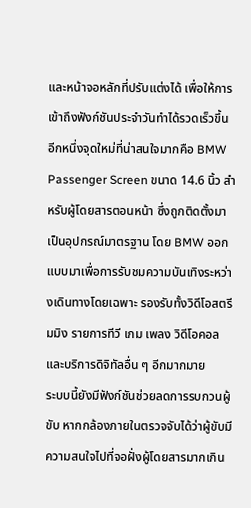และหน้าจอหลักที่ปรับแต่งได้ เพื่อให้การเข้าถึงฟังก์ชันประจำวันทำได้รวดเร็วขึ้น
อีกหนึ่งจุดใหม่ที่น่าสนใจมากคือ BMW Passenger Screen ขนาด 14.6 นิ้ว สำหรับผู้โดยสารตอนหน้า ซึ่งถูกติดตั้งมาเป็นอุปกรณ์มาตรฐาน โดย BMW ออกแบบมาเพื่อการรับชมความบันเทิงระหว่างเดินทางโดยเฉพาะ รองรับทั้งวิดีโอสตรีมมิง รายการทีวี เกม เพลง วิดีโอคอล และบริการดิจิทัลอื่น ๆ อีกมากมาย
ระบบนี้ยังมีฟังก์ชันช่วยลดการรบกวนผู้ขับ หากกล้องภายในตรวจจับได้ว่าผู้ขับมีความสนใจไปที่จอฝั่งผู้โดยสารมากเกิน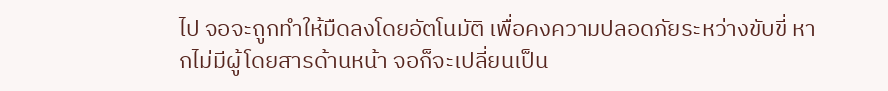ไป จอจะถูกทำให้มืดลงโดยอัตโนมัติ เพื่อคงความปลอดภัยระหว่างขับขี่ หากไม่มีผู้โดยสารด้านหน้า จอก็จะเปลี่ยนเป็น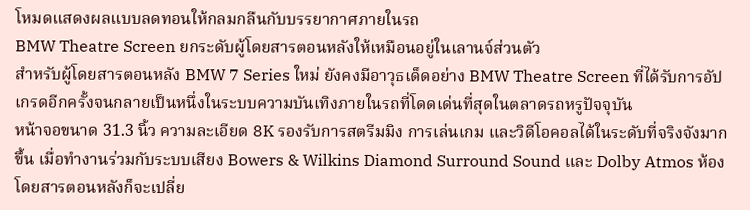โหมดแสดงผลแบบลดทอนให้กลมกลืนกับบรรยากาศภายในรถ
BMW Theatre Screen ยกระดับผู้โดยสารตอนหลังให้เหมือนอยู่ในเลานจ์ส่วนตัว
สำหรับผู้โดยสารตอนหลัง BMW 7 Series ใหม่ ยังคงมีอาวุธเด็ดอย่าง BMW Theatre Screen ที่ได้รับการอัปเกรดอีกครั้งจนกลายเป็นหนึ่งในระบบความบันเทิงภายในรถที่โดดเด่นที่สุดในตลาดรถหรูปัจจุบัน
หน้าจอขนาด 31.3 นิ้ว ความละเอียด 8K รองรับการสตรีมมิง การเล่นเกม และวิดีโอคอลได้ในระดับที่จริงจังมากขึ้น เมื่อทำงานร่วมกับระบบเสียง Bowers & Wilkins Diamond Surround Sound และ Dolby Atmos ห้องโดยสารตอนหลังก็จะเปลี่ย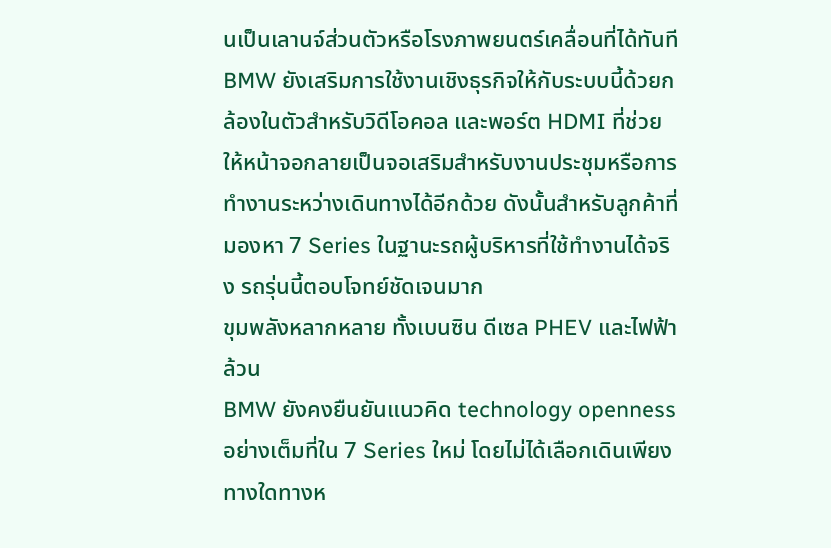นเป็นเลานจ์ส่วนตัวหรือโรงภาพยนตร์เคลื่อนที่ได้ทันที
BMW ยังเสริมการใช้งานเชิงธุรกิจให้กับระบบนี้ด้วยกล้องในตัวสำหรับวิดีโอคอล และพอร์ต HDMI ที่ช่วยให้หน้าจอกลายเป็นจอเสริมสำหรับงานประชุมหรือการทำงานระหว่างเดินทางได้อีกด้วย ดังนั้นสำหรับลูกค้าที่มองหา 7 Series ในฐานะรถผู้บริหารที่ใช้ทำงานได้จริง รถรุ่นนี้ตอบโจทย์ชัดเจนมาก
ขุมพลังหลากหลาย ทั้งเบนซิน ดีเซล PHEV และไฟฟ้าล้วน
BMW ยังคงยืนยันแนวคิด technology openness อย่างเต็มที่ใน 7 Series ใหม่ โดยไม่ได้เลือกเดินเพียงทางใดทางห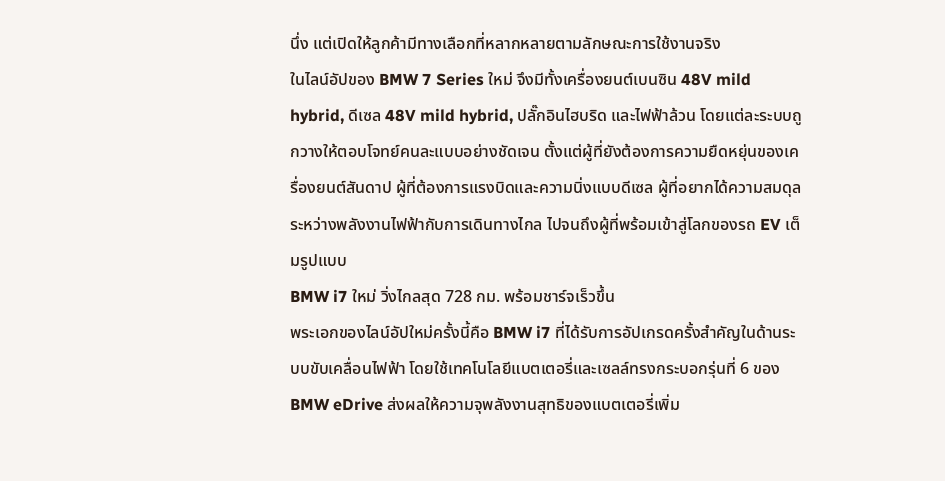นึ่ง แต่เปิดให้ลูกค้ามีทางเลือกที่หลากหลายตามลักษณะการใช้งานจริง
ในไลน์อัปของ BMW 7 Series ใหม่ จึงมีทั้งเครื่องยนต์เบนซิน 48V mild hybrid, ดีเซล 48V mild hybrid, ปลั๊กอินไฮบริด และไฟฟ้าล้วน โดยแต่ละระบบถูกวางให้ตอบโจทย์คนละแบบอย่างชัดเจน ตั้งแต่ผู้ที่ยังต้องการความยืดหยุ่นของเครื่องยนต์สันดาป ผู้ที่ต้องการแรงบิดและความนิ่งแบบดีเซล ผู้ที่อยากได้ความสมดุลระหว่างพลังงานไฟฟ้ากับการเดินทางไกล ไปจนถึงผู้ที่พร้อมเข้าสู่โลกของรถ EV เต็มรูปแบบ
BMW i7 ใหม่ วิ่งไกลสุด 728 กม. พร้อมชาร์จเร็วขึ้น
พระเอกของไลน์อัปใหม่ครั้งนี้คือ BMW i7 ที่ได้รับการอัปเกรดครั้งสำคัญในด้านระบบขับเคลื่อนไฟฟ้า โดยใช้เทคโนโลยีแบตเตอรี่และเซลล์ทรงกระบอกรุ่นที่ 6 ของ BMW eDrive ส่งผลให้ความจุพลังงานสุทธิของแบตเตอรี่เพิ่ม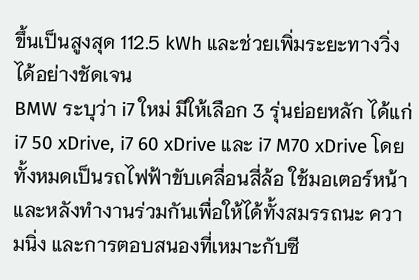ขึ้นเป็นสูงสุด 112.5 kWh และช่วยเพิ่มระยะทางวิ่งได้อย่างชัดเจน
BMW ระบุว่า i7 ใหม่ มีให้เลือก 3 รุ่นย่อยหลัก ได้แก่ i7 50 xDrive, i7 60 xDrive และ i7 M70 xDrive โดยทั้งหมดเป็นรถไฟฟ้าขับเคลื่อนสี่ล้อ ใช้มอเตอร์หน้าและหลังทำงานร่วมกันเพื่อให้ได้ทั้งสมรรถนะ ความนิ่ง และการตอบสนองที่เหมาะกับซี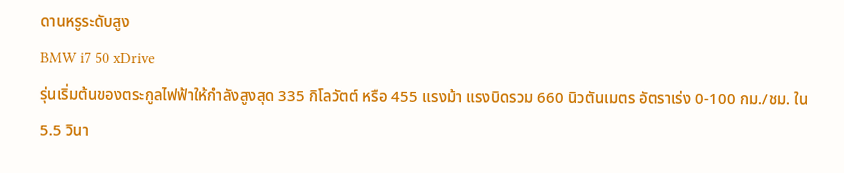ดานหรูระดับสูง
BMW i7 50 xDrive
รุ่นเริ่มต้นของตระกูลไฟฟ้าให้กำลังสูงสุด 335 กิโลวัตต์ หรือ 455 แรงม้า แรงบิดรวม 660 นิวตันเมตร อัตราเร่ง 0-100 กม./ชม. ใน 5.5 วินา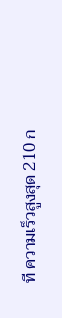ที ความเร็วสูงสุด 210 ก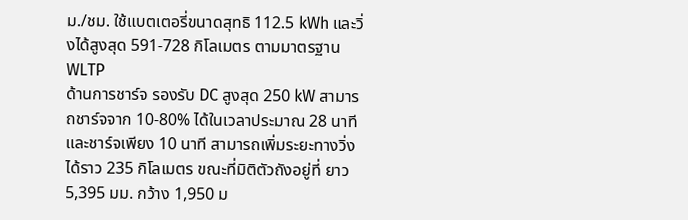ม./ชม. ใช้แบตเตอรี่ขนาดสุทธิ 112.5 kWh และวิ่งได้สูงสุด 591-728 กิโลเมตร ตามมาตรฐาน WLTP
ด้านการชาร์จ รองรับ DC สูงสุด 250 kW สามารถชาร์จจาก 10-80% ได้ในเวลาประมาณ 28 นาที และชาร์จเพียง 10 นาที สามารถเพิ่มระยะทางวิ่งได้ราว 235 กิโลเมตร ขณะที่มิติตัวถังอยู่ที่ ยาว 5,395 มม. กว้าง 1,950 ม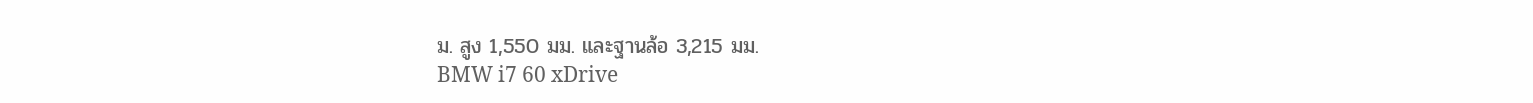ม. สูง 1,550 มม. และฐานล้อ 3,215 มม.
BMW i7 60 xDrive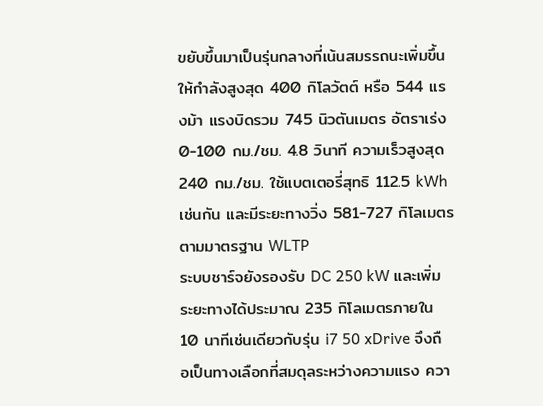ขยับขึ้นมาเป็นรุ่นกลางที่เน้นสมรรถนะเพิ่มขึ้น ให้กำลังสูงสุด 400 กิโลวัตต์ หรือ 544 แรงม้า แรงบิดรวม 745 นิวตันเมตร อัตราเร่ง 0-100 กม./ชม. 4.8 วินาที ความเร็วสูงสุด 240 กม./ชม. ใช้แบตเตอรี่สุทธิ 112.5 kWh เช่นกัน และมีระยะทางวิ่ง 581-727 กิโลเมตร ตามมาตรฐาน WLTP
ระบบชาร์จยังรองรับ DC 250 kW และเพิ่มระยะทางได้ประมาณ 235 กิโลเมตรภายใน 10 นาทีเช่นเดียวกับรุ่น i7 50 xDrive จึงถือเป็นทางเลือกที่สมดุลระหว่างความแรง ควา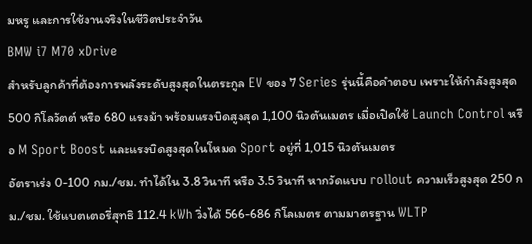มหรู และการใช้งานจริงในชีวิตประจำวัน
BMW i7 M70 xDrive
สำหรับลูกค้าที่ต้องการพลังระดับสูงสุดในตระกูล EV ของ 7 Series รุ่นนี้คือคำตอบ เพราะให้กำลังสูงสุด 500 กิโลวัตต์ หรือ 680 แรงม้า พร้อมแรงบิดสูงสุด 1,100 นิวตันเมตร เมื่อเปิดใช้ Launch Control หรือ M Sport Boost และแรงบิดสูงสุดในโหมด Sport อยู่ที่ 1,015 นิวตันเมตร
อัตราเร่ง 0-100 กม./ชม. ทำได้ใน 3.8 วินาที หรือ 3.5 วินาที หากวัดแบบ rollout ความเร็วสูงสุด 250 กม./ชม. ใช้แบตเตอรี่สุทธิ 112.4 kWh วิ่งได้ 566-686 กิโลเมตร ตามมาตรฐาน WLTP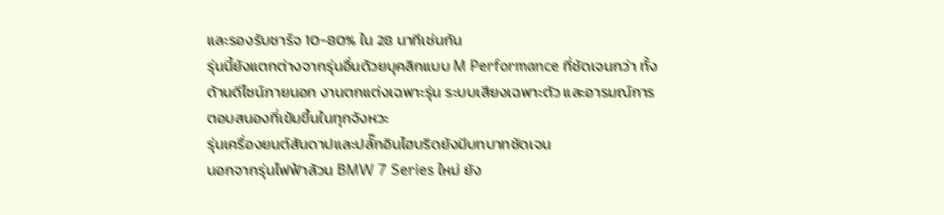และรองรับชาร์จ 10-80% ใน 28 นาทีเช่นกัน
รุ่นนี้ยังแตกต่างจากรุ่นอื่นด้วยบุคลิกแบบ M Performance ที่ชัดเจนกว่า ทั้งด้านดีไซน์ภายนอก งานตกแต่งเฉพาะรุ่น ระบบเสียงเฉพาะตัว และอารมณ์การตอบสนองที่เข้มขึ้นในทุกจังหวะ
รุ่นเครื่องยนต์สันดาปและปลั๊กอินไฮบริดยังมีบทบาทชัดเจน
นอกจากรุ่นไฟฟ้าล้วน BMW 7 Series ใหม่ ยัง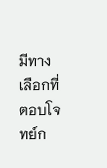มีทางเลือกที่ตอบโจทย์ก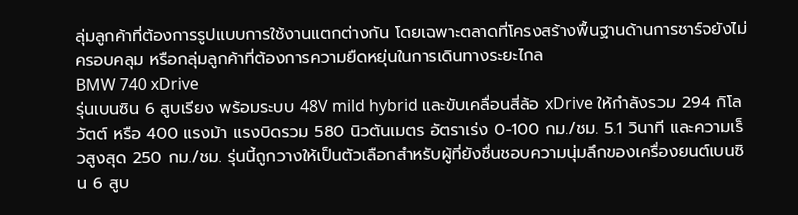ลุ่มลูกค้าที่ต้องการรูปแบบการใช้งานแตกต่างกัน โดยเฉพาะตลาดที่โครงสร้างพื้นฐานด้านการชาร์จยังไม่ครอบคลุม หรือกลุ่มลูกค้าที่ต้องการความยืดหยุ่นในการเดินทางระยะไกล
BMW 740 xDrive
รุ่นเบนซิน 6 สูบเรียง พร้อมระบบ 48V mild hybrid และขับเคลื่อนสี่ล้อ xDrive ให้กำลังรวม 294 กิโลวัตต์ หรือ 400 แรงม้า แรงบิดรวม 580 นิวตันเมตร อัตราเร่ง 0-100 กม./ชม. 5.1 วินาที และความเร็วสูงสุด 250 กม./ชม. รุ่นนี้ถูกวางให้เป็นตัวเลือกสำหรับผู้ที่ยังชื่นชอบความนุ่มลึกของเครื่องยนต์เบนซิน 6 สูบ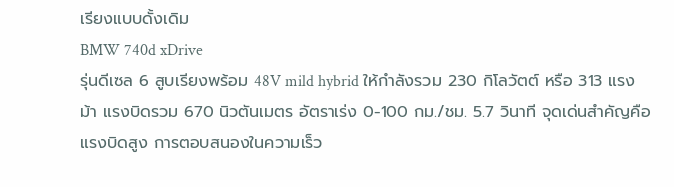เรียงแบบดั้งเดิม
BMW 740d xDrive
รุ่นดีเซล 6 สูบเรียงพร้อม 48V mild hybrid ให้กำลังรวม 230 กิโลวัตต์ หรือ 313 แรงม้า แรงบิดรวม 670 นิวตันเมตร อัตราเร่ง 0-100 กม./ชม. 5.7 วินาที จุดเด่นสำคัญคือแรงบิดสูง การตอบสนองในความเร็ว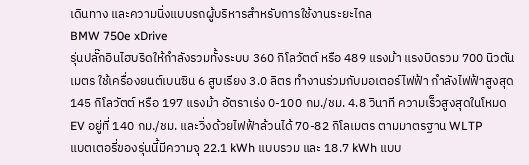เดินทาง และความนิ่งแบบรถผู้บริหารสำหรับการใช้งานระยะไกล
BMW 750e xDrive
รุ่นปลั๊กอินไฮบริดให้กำลังรวมทั้งระบบ 360 กิโลวัตต์ หรือ 489 แรงม้า แรงบิดรวม 700 นิวตันเมตร ใช้เครื่องยนต์เบนซิน 6 สูบเรียง 3.0 ลิตร ทำงานร่วมกับมอเตอร์ไฟฟ้า กำลังไฟฟ้าสูงสุด 145 กิโลวัตต์ หรือ 197 แรงม้า อัตราเร่ง 0-100 กม./ชม. 4.8 วินาที ความเร็วสูงสุดในโหมด EV อยู่ที่ 140 กม./ชม. และวิ่งด้วยไฟฟ้าล้วนได้ 70-82 กิโลเมตร ตามมาตรฐาน WLTP
แบตเตอรี่ของรุ่นนี้มีความจุ 22.1 kWh แบบรวม และ 18.7 kWh แบบ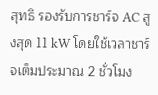สุทธิ รองรับการชาร์จ AC สูงสุด 11 kW โดยใช้เวลาชาร์จเต็มประมาณ 2 ชั่วโมง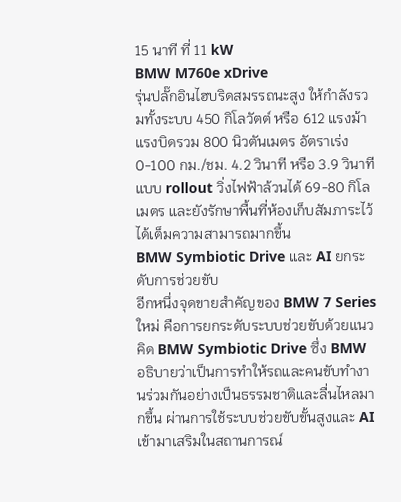15 นาที ที่ 11 kW
BMW M760e xDrive
รุ่นปลั๊กอินไฮบริดสมรรถนะสูง ให้กำลังรวมทั้งระบบ 450 กิโลวัตต์ หรือ 612 แรงม้า แรงบิดรวม 800 นิวตันเมตร อัตราเร่ง 0-100 กม./ชม. 4.2 วินาที หรือ 3.9 วินาที แบบ rollout วิ่งไฟฟ้าล้วนได้ 69-80 กิโลเมตร และยังรักษาพื้นที่ห้องเก็บสัมภาระไว้ได้เต็มความสามารถมากขึ้น
BMW Symbiotic Drive และ AI ยกระดับการช่วยขับ
อีกหนึ่งจุดขายสำคัญของ BMW 7 Series ใหม่ คือการยกระดับระบบช่วยขับด้วยแนวคิด BMW Symbiotic Drive ซึ่ง BMW อธิบายว่าเป็นการทำให้รถและคนขับทำงานร่วมกันอย่างเป็นธรรมชาติและลื่นไหลมากขึ้น ผ่านการใช้ระบบช่วยขับขั้นสูงและ AI เข้ามาเสริมในสถานการณ์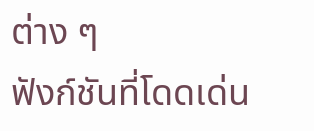ต่าง ๆ
ฟังก์ชันที่โดดเด่น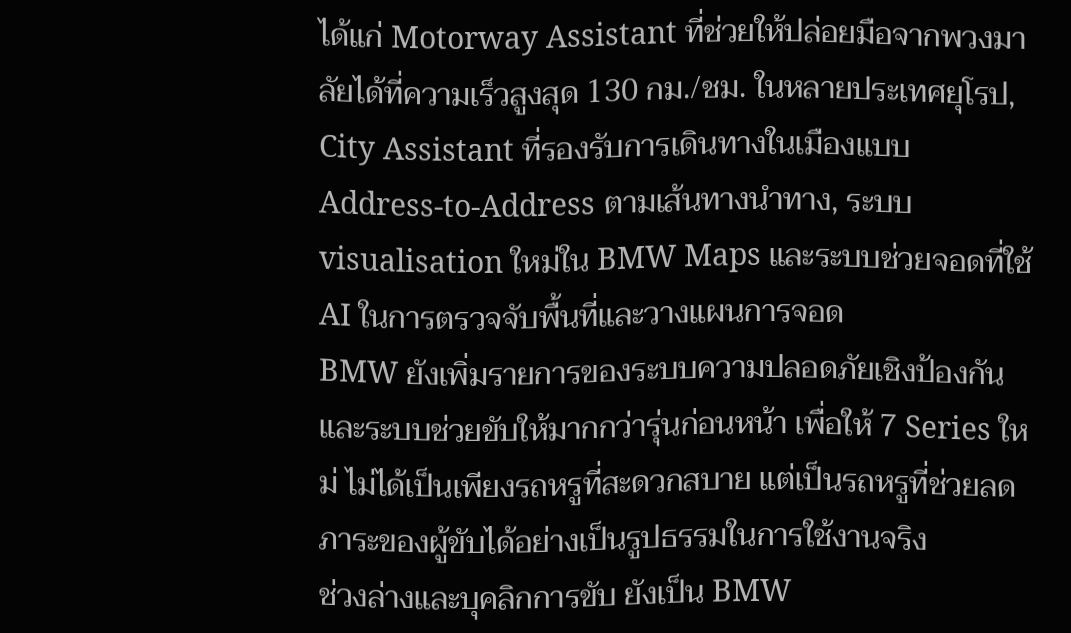ได้แก่ Motorway Assistant ที่ช่วยให้ปล่อยมือจากพวงมาลัยได้ที่ความเร็วสูงสุด 130 กม./ชม. ในหลายประเทศยุโรป, City Assistant ที่รองรับการเดินทางในเมืองแบบ Address-to-Address ตามเส้นทางนำทาง, ระบบ visualisation ใหม่ใน BMW Maps และระบบช่วยจอดที่ใช้ AI ในการตรวจจับพื้นที่และวางแผนการจอด
BMW ยังเพิ่มรายการของระบบความปลอดภัยเชิงป้องกันและระบบช่วยขับให้มากกว่ารุ่นก่อนหน้า เพื่อให้ 7 Series ใหม่ ไม่ได้เป็นเพียงรถหรูที่สะดวกสบาย แต่เป็นรถหรูที่ช่วยลดภาระของผู้ขับได้อย่างเป็นรูปธรรมในการใช้งานจริง
ช่วงล่างและบุคลิกการขับ ยังเป็น BMW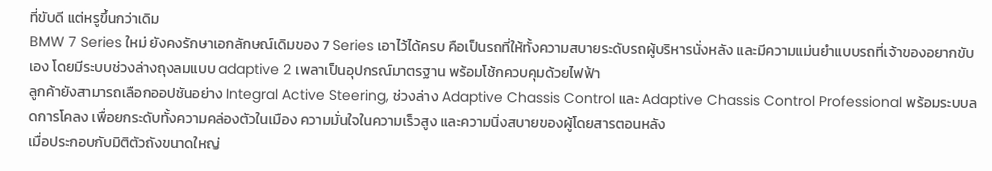ที่ขับดี แต่หรูขึ้นกว่าเดิม
BMW 7 Series ใหม่ ยังคงรักษาเอกลักษณ์เดิมของ 7 Series เอาไว้ได้ครบ คือเป็นรถที่ให้ทั้งความสบายระดับรถผู้บริหารนั่งหลัง และมีความแม่นยำแบบรถที่เจ้าของอยากขับเอง โดยมีระบบช่วงล่างถุงลมแบบ adaptive 2 เพลาเป็นอุปกรณ์มาตรฐาน พร้อมโช้กควบคุมด้วยไฟฟ้า
ลูกค้ายังสามารถเลือกออปชันอย่าง Integral Active Steering, ช่วงล่าง Adaptive Chassis Control และ Adaptive Chassis Control Professional พร้อมระบบลดการโคลง เพื่อยกระดับทั้งความคล่องตัวในเมือง ความมั่นใจในความเร็วสูง และความนิ่งสบายของผู้โดยสารตอนหลัง
เมื่อประกอบกับมิติตัวถังขนาดใหญ่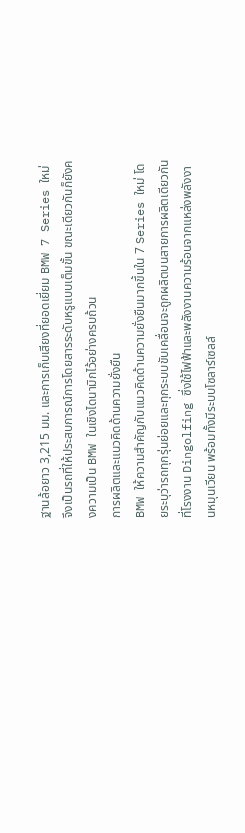ฐานล้อยาว 3,215 มม. และการเก็บเสียงที่ยอดเยี่ยม BMW 7 Series ใหม่ จึงเป็นรถที่ให้ประสบการณ์การโดยสารระดับหรูแบบเต็มขั้น ขณะเดียวกันก็ยังคงความเป็น BMW ในเชิงไดนามิกไว้อย่างครบถ้วน
การผลิตและแนวคิดด้านความยั่งยืน
BMW ให้ความสำคัญกับแนวคิดด้านความยั่งยืนมากขึ้นใน 7 Series ใหม่ โดยระบุว่ารถทุกรุ่นย่อยและทุกระบบขับเคลื่อนจะถูกผลิตบนสายการผลิตเดียวกันที่โรงงาน Dingolfing ซึ่งใช้ไฟฟ้าและพลังงานความร้อนจากแหล่งพลังงานหมุนเวียน พร้อมทั้งมีระบบโซลาร์เซลล์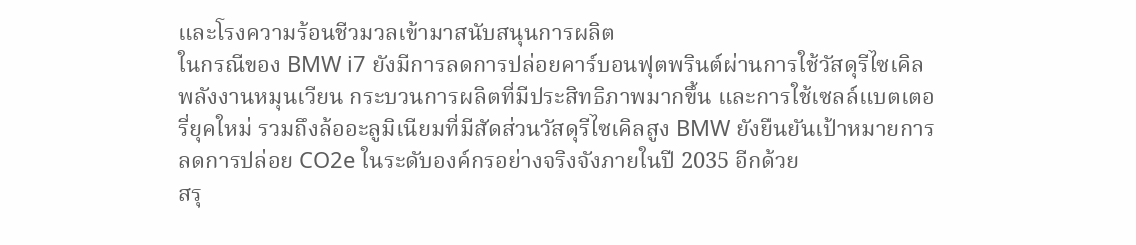และโรงความร้อนชีวมวลเข้ามาสนับสนุนการผลิต
ในกรณีของ BMW i7 ยังมีการลดการปล่อยคาร์บอนฟุตพรินต์ผ่านการใช้วัสดุรีไซเคิล พลังงานหมุนเวียน กระบวนการผลิตที่มีประสิทธิภาพมากขึ้น และการใช้เซลล์แบตเตอรี่ยุคใหม่ รวมถึงล้ออะลูมิเนียมที่มีสัดส่วนวัสดุรีไซเคิลสูง BMW ยังยืนยันเป้าหมายการลดการปล่อย CO2e ในระดับองค์กรอย่างจริงจังภายในปี 2035 อีกด้วย
สรุ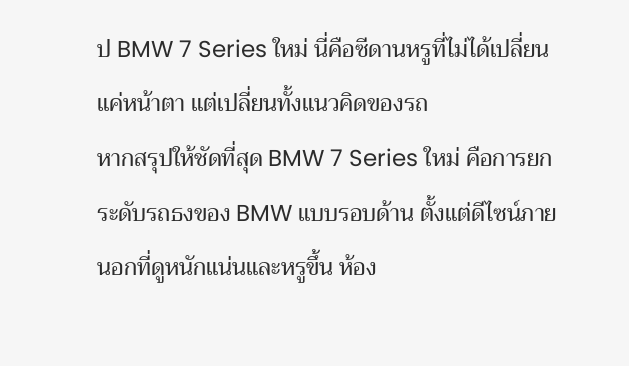ป BMW 7 Series ใหม่ นี่คือซีดานหรูที่ไม่ได้เปลี่ยนแค่หน้าตา แต่เปลี่ยนทั้งแนวคิดของรถ
หากสรุปให้ชัดที่สุด BMW 7 Series ใหม่ คือการยกระดับรถธงของ BMW แบบรอบด้าน ตั้งแต่ดีไซน์ภายนอกที่ดูหนักแน่นและหรูขึ้น ห้อง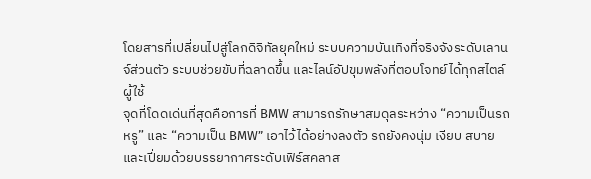โดยสารที่เปลี่ยนไปสู่โลกดิจิทัลยุคใหม่ ระบบความบันเทิงที่จริงจังระดับเลานจ์ส่วนตัว ระบบช่วยขับที่ฉลาดขึ้น และไลน์อัปขุมพลังที่ตอบโจทย์ได้ทุกสไตล์ผู้ใช้
จุดที่โดดเด่นที่สุดคือการที่ BMW สามารถรักษาสมดุลระหว่าง “ความเป็นรถหรู” และ “ความเป็น BMW” เอาไว้ได้อย่างลงตัว รถยังคงนุ่ม เงียบ สบาย และเปี่ยมด้วยบรรยากาศระดับเฟิร์สคลาส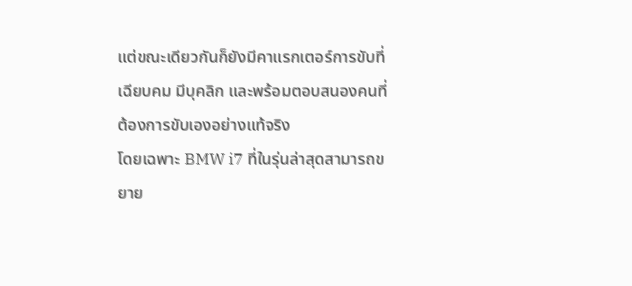แต่ขณะเดียวกันก็ยังมีคาแรกเตอร์การขับที่เฉียบคม มีบุคลิก และพร้อมตอบสนองคนที่ต้องการขับเองอย่างแท้จริง
โดยเฉพาะ BMW i7 ที่ในรุ่นล่าสุดสามารถขยาย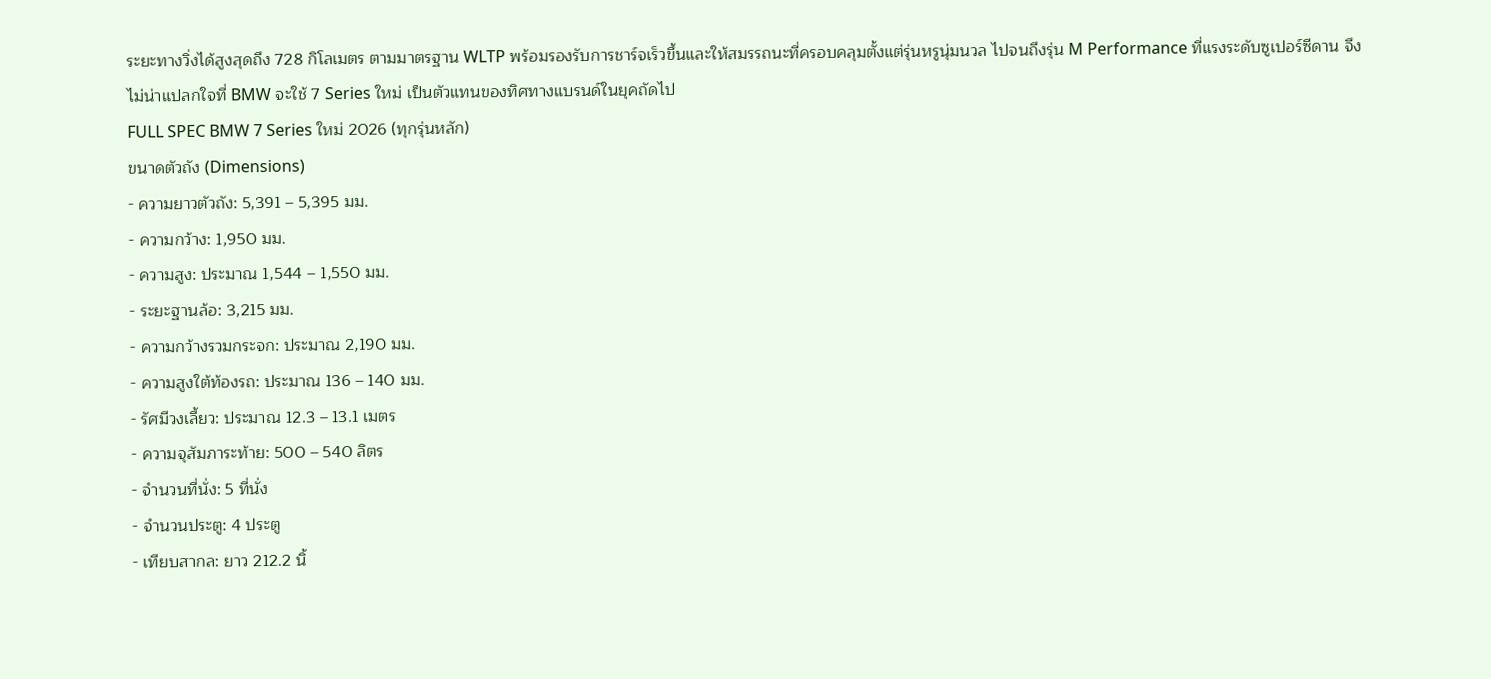ระยะทางวิ่งได้สูงสุดถึง 728 กิโลเมตร ตามมาตรฐาน WLTP พร้อมรองรับการชาร์จเร็วขึ้นและให้สมรรถนะที่ครอบคลุมตั้งแต่รุ่นหรูนุ่มนวล ไปจนถึงรุ่น M Performance ที่แรงระดับซูเปอร์ซีดาน จึงไม่น่าแปลกใจที่ BMW จะใช้ 7 Series ใหม่ เป็นตัวแทนของทิศทางแบรนด์ในยุคถัดไป
FULL SPEC BMW 7 Series ใหม่ 2026 (ทุกรุ่นหลัก)
ขนาดตัวถัง (Dimensions)
- ความยาวตัวถัง: 5,391 – 5,395 มม.
- ความกว้าง: 1,950 มม.
- ความสูง: ประมาณ 1,544 – 1,550 มม.
- ระยะฐานล้อ: 3,215 มม.
- ความกว้างรวมกระจก: ประมาณ 2,190 มม.
- ความสูงใต้ท้องรถ: ประมาณ 136 – 140 มม.
- รัศมีวงเลี้ยว: ประมาณ 12.3 – 13.1 เมตร
- ความจุสัมภาระท้าย: 500 – 540 ลิตร
- จำนวนที่นั่ง: 5 ที่นั่ง
- จำนวนประตู: 4 ประตู
- เทียบสากล: ยาว 212.2 นิ้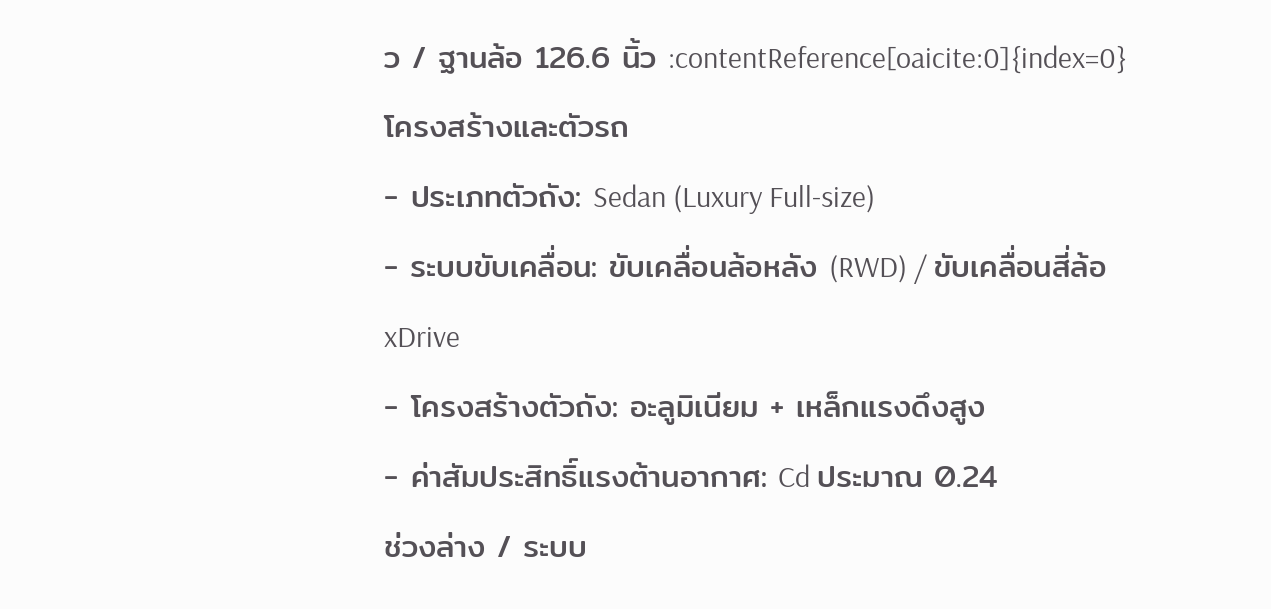ว / ฐานล้อ 126.6 นิ้ว :contentReference[oaicite:0]{index=0}
โครงสร้างและตัวรถ
- ประเภทตัวถัง: Sedan (Luxury Full-size)
- ระบบขับเคลื่อน: ขับเคลื่อนล้อหลัง (RWD) / ขับเคลื่อนสี่ล้อ xDrive
- โครงสร้างตัวถัง: อะลูมิเนียม + เหล็กแรงดึงสูง
- ค่าสัมประสิทธิ์แรงต้านอากาศ: Cd ประมาณ 0.24
ช่วงล่าง / ระบบ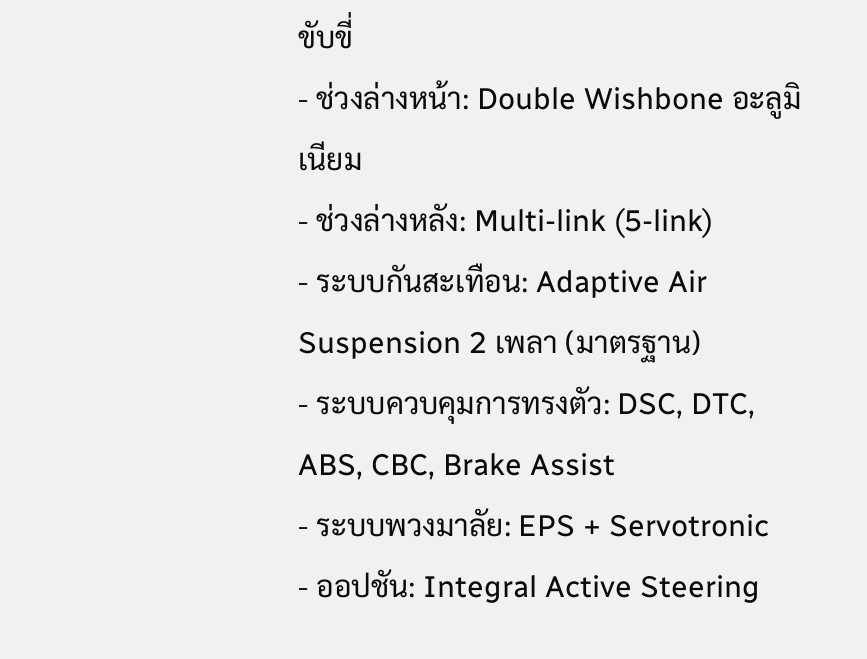ขับขี่
- ช่วงล่างหน้า: Double Wishbone อะลูมิเนียม
- ช่วงล่างหลัง: Multi-link (5-link)
- ระบบกันสะเทือน: Adaptive Air Suspension 2 เพลา (มาตรฐาน)
- ระบบควบคุมการทรงตัว: DSC, DTC, ABS, CBC, Brake Assist
- ระบบพวงมาลัย: EPS + Servotronic
- ออปชัน: Integral Active Steering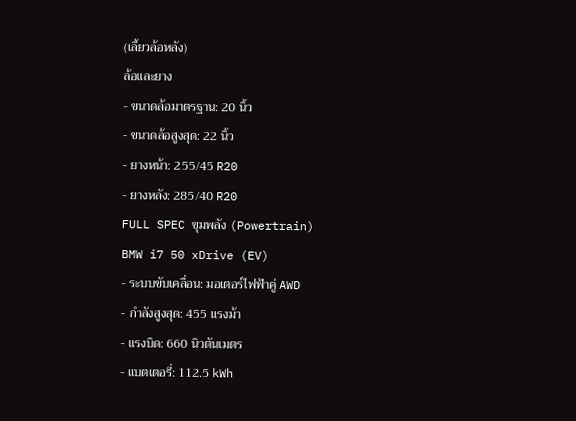(เลี้ยวล้อหลัง)
ล้อและยาง
- ขนาดล้อมาตรฐาน: 20 นิ้ว
- ขนาดล้อสูงสุด: 22 นิ้ว
- ยางหน้า: 255/45 R20
- ยางหลัง: 285/40 R20
FULL SPEC ขุมพลัง (Powertrain)
BMW i7 50 xDrive (EV)
- ระบบขับเคลื่อน: มอเตอร์ไฟฟ้าคู่ AWD
- กำลังสูงสุด: 455 แรงม้า
- แรงบิด: 660 นิวตันเมตร
- แบตเตอรี่: 112.5 kWh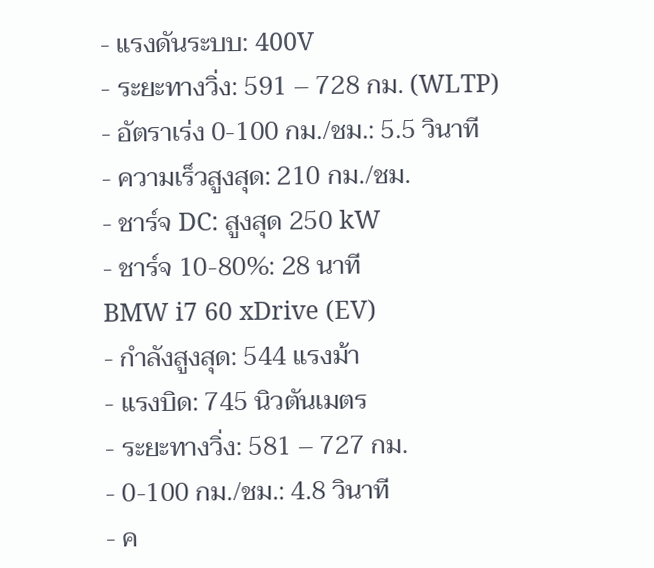- แรงดันระบบ: 400V
- ระยะทางวิ่ง: 591 – 728 กม. (WLTP)
- อัตราเร่ง 0-100 กม./ชม.: 5.5 วินาที
- ความเร็วสูงสุด: 210 กม./ชม.
- ชาร์จ DC: สูงสุด 250 kW
- ชาร์จ 10-80%: 28 นาที
BMW i7 60 xDrive (EV)
- กำลังสูงสุด: 544 แรงม้า
- แรงบิด: 745 นิวตันเมตร
- ระยะทางวิ่ง: 581 – 727 กม.
- 0-100 กม./ชม.: 4.8 วินาที
- ค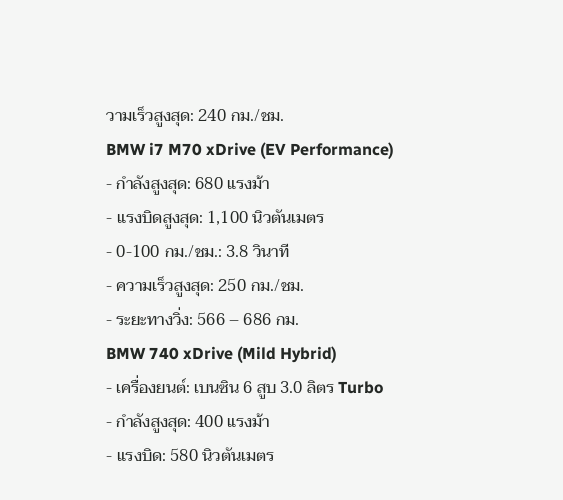วามเร็วสูงสุด: 240 กม./ชม.
BMW i7 M70 xDrive (EV Performance)
- กำลังสูงสุด: 680 แรงม้า
- แรงบิดสูงสุด: 1,100 นิวตันเมตร
- 0-100 กม./ชม.: 3.8 วินาที
- ความเร็วสูงสุด: 250 กม./ชม.
- ระยะทางวิ่ง: 566 – 686 กม.
BMW 740 xDrive (Mild Hybrid)
- เครื่องยนต์: เบนซิน 6 สูบ 3.0 ลิตร Turbo
- กำลังสูงสุด: 400 แรงม้า
- แรงบิด: 580 นิวตันเมตร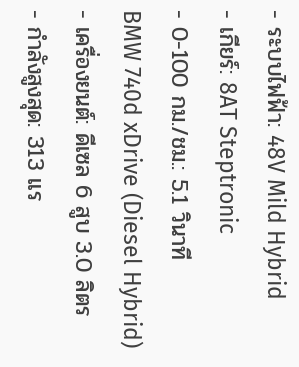- ระบบไฟฟ้า: 48V Mild Hybrid
- เกียร์: 8AT Steptronic
- 0-100 กม./ชม.: 5.1 วินาที
BMW 740d xDrive (Diesel Hybrid)
- เครื่องยนต์: ดีเซล 6 สูบ 3.0 ลิตร
- กำลังสูงสุด: 313 แร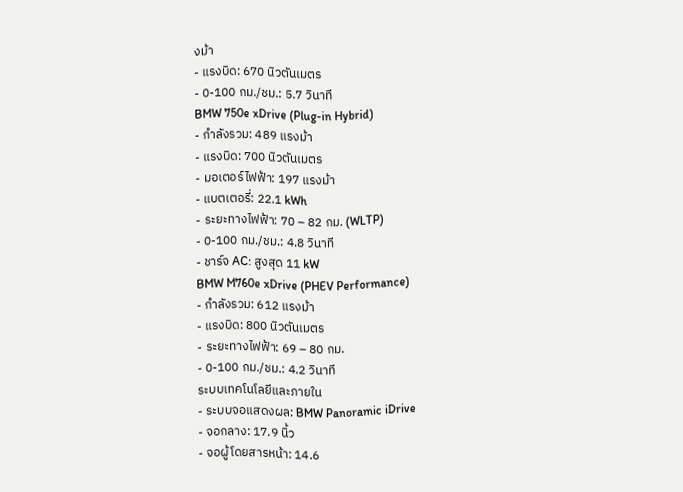งม้า
- แรงบิด: 670 นิวตันเมตร
- 0-100 กม./ชม.: 5.7 วินาที
BMW 750e xDrive (Plug-in Hybrid)
- กำลังรวม: 489 แรงม้า
- แรงบิด: 700 นิวตันเมตร
- มอเตอร์ไฟฟ้า: 197 แรงม้า
- แบตเตอรี่: 22.1 kWh
- ระยะทางไฟฟ้า: 70 – 82 กม. (WLTP)
- 0-100 กม./ชม.: 4.8 วินาที
- ชาร์จ AC: สูงสุด 11 kW
BMW M760e xDrive (PHEV Performance)
- กำลังรวม: 612 แรงม้า
- แรงบิด: 800 นิวตันเมตร
- ระยะทางไฟฟ้า: 69 – 80 กม.
- 0-100 กม./ชม.: 4.2 วินาที
ระบบเทคโนโลยีและภายใน
- ระบบจอแสดงผล: BMW Panoramic iDrive
- จอกลาง: 17.9 นิ้ว
- จอผู้โดยสารหน้า: 14.6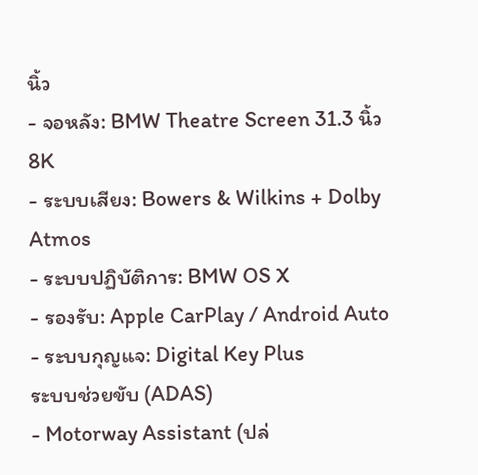นิ้ว
- จอหลัง: BMW Theatre Screen 31.3 นิ้ว 8K
- ระบบเสียง: Bowers & Wilkins + Dolby Atmos
- ระบบปฏิบัติการ: BMW OS X
- รองรับ: Apple CarPlay / Android Auto
- ระบบกุญแจ: Digital Key Plus
ระบบช่วยขับ (ADAS)
- Motorway Assistant (ปล่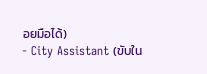อยมือได้)
- City Assistant (ขับใน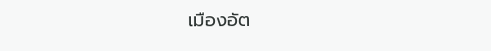เมืองอัต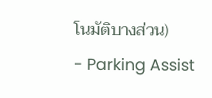โนมัติบางส่วน)
- Parking Assist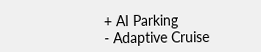+ AI Parking
- Adaptive Cruise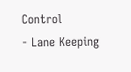Control
- Lane Keeping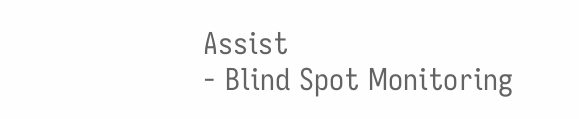Assist
- Blind Spot Monitoring